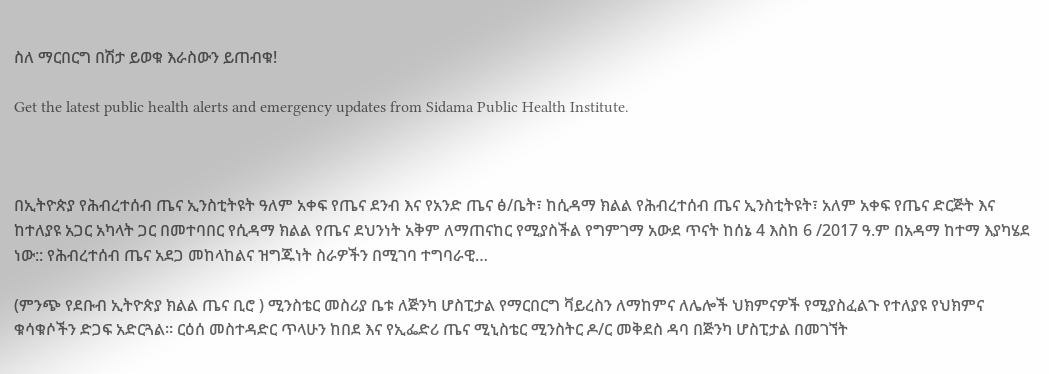ስለ ማርበርግ በሽታ ይወቁ እራስውን ይጠብቁ!

Get the latest public health alerts and emergency updates from Sidama Public Health Institute.



በኢትዮጵያ የሕብረተሰብ ጤና ኢንስቲትዩት ዓለም አቀፍ የጤና ደንብ እና የአንድ ጤና ፅ/ቤት፣ ከሲዳማ ክልል የሕብረተሰብ ጤና ኢንስቲትዩት፣ አለም አቀፍ የጤና ድርጅት እና ከተለያዩ አጋር አካላት ጋር በመተባበር የሲዳማ ክልል የጤና ደህንነት አቅም ለማጠናከር የሚያስችል የግምገማ አውደ ጥናት ከሰኔ 4 እስከ 6 /2017 ዓ.ም በአዳማ ከተማ እያካሄደ ነው:: የሕብረተሰብ ጤና አደጋ መከላከልና ዝግጁነት ስራዎችን በሚገባ ተግባራዊ…

(ምንጭ የደቡብ ኢትዮጵያ ክልል ጤና ቢሮ ) ሚንስቴር መስሪያ ቤቱ ለጅንካ ሆስፒታል የማርበርግ ቫይረስን ለማከምና ለሌሎች ህክምናዎች የሚያስፈልጉ የተለያዩ የህክምና ቁሳቁሶችን ድጋፍ አድርጓል። ርዕሰ መስተዳድር ጥላሁን ከበደ እና የኢፌድሪ ጤና ሚኒስቴር ሚንስትር ዶ/ር መቅደስ ዳባ በጅንካ ሆስፒታል በመገኘት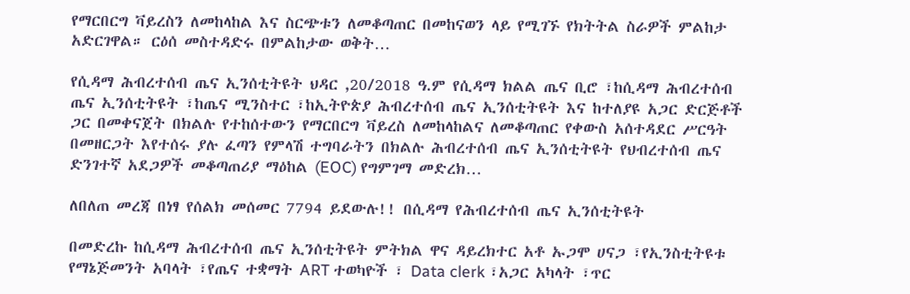የማርበርግ ቫይረስን ለመከላከል እና ስርጭቱን ለመቆጣጠር በመከናወን ላይ የሚገኙ የክትትል ስራዎች ምልከታ አድርገዋል። ርዕሰ መስተዳድሩ በምልከታው ወቅት…

የሲዳማ ሕብረተሰብ ጤና ኢንሰቲትዩት ህዳር ,20/2018 ዓ.ም የሲዳማ ክልል ጤና ቢሮ ፣ከሲዳማ ሕብረተሰብ ጤና ኢንሰቲትዩት ፣ከጤና ሚንስተር ፣ከኢትዮጵያ ሕብረተሰብ ጤና ኢንሰቲትዩት እና ከተለያዩ አጋር ድርጅቶች ጋር በመቀናጀት በክልሉ የተከሰተውን የማርበርግ ቫይረስ ለመከላከልና ለመቆጣጠር የቀውስ አሰተዳደር ሥርዓት በመዘርጋት እየተሰሩ ያሉ ፈጣን የምላሽ ተግባራትን በክልሉ ሕብረተሰብ ጤና ኢንሰቲትዩት የህብረተሰብ ጤና ድንገተኛ አደጋዎች መቆጣጠሪያ ማዕከል (EOC) የግምገማ መድረክ…

ለበለጠ መረጃ በነፃ የሰልክ መሰመር 7794 ይደውሉ!! በሲዳማ የሕብረተሰብ ጤና ኢንሰቲትዩት

በመድረኩ ከሲዳማ ሕብረተሰብ ጤና ኢንሰቲትዩት ምትክል ዋና ዳይረክተር አቶ ኡጋሞ ሀናጋ ፣የኢንስቲትዩቱ የማኔጅመንት አባላት ፣የጤና ተቋማት ART ተወካዮች ፣ Data clerk ፣አጋር አካላት ፣ጥር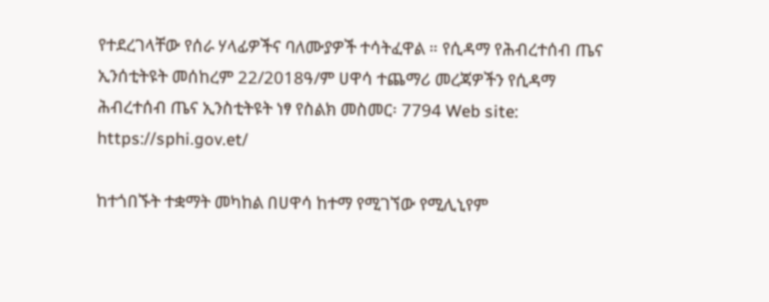የተደረገላቸው የሰራ ሃላፊዎችና ባለሙያዎች ተሳትፈዋል ። የሲዳማ የሕብረተሰብ ጤና ኢንሰቲትዩት መሰከረም 22/2018ዓ/ም ሀዋሳ ተጨማሪ መረጃዎችን የሲዳማ ሕብረተሰብ ጤና ኢንስቲትዩት ነፃ የስልክ መስመር፡ 7794 Web site: https://sphi.gov.et/

ከተጎበኙት ተቋማት መካከል በሀዋሳ ከተማ የሚገኘው የሚሊኒየም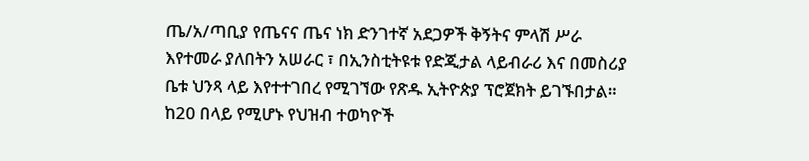ጤ/አ/ጣቢያ የጤናና ጤና ነክ ድንገተኛ አደጋዎች ቅኝትና ምላሽ ሥራ እየተመራ ያለበትን አሠራር ፣ በኢንስቲትዩቱ የድጂታል ላይብራሪ እና በመስሪያ ቤቱ ህንጻ ላይ እየተተገበረ የሚገኘው የጽዱ ኢትዮጵያ ፕሮጀክት ይገኙበታል። ከ20 በላይ የሚሆኑ የህዝብ ተወካዮች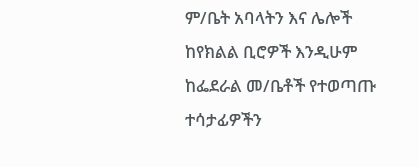ም/ቤት አባላትን እና ሌሎች ከየክልል ቢሮዎች እንዲሁም ከፌደራል መ/ቤቶች የተወጣጡ ተሳታፊዎችን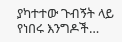ያካተተው ጉብኝት ላይ የነበሩ እንግዶች…